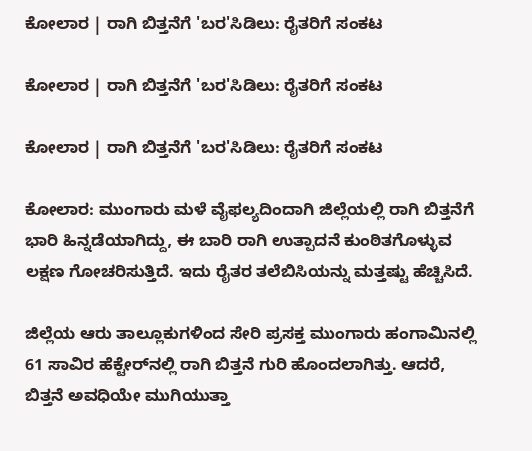ಕೋಲಾರ | ರಾಗಿ ಬಿತ್ತನೆಗೆ 'ಬರ'ಸಿಡಿಲು: ರೈತರಿಗೆ ಸಂಕಟ

ಕೋಲಾರ | ರಾಗಿ ಬಿತ್ತನೆಗೆ 'ಬರ'ಸಿಡಿಲು: ರೈತರಿಗೆ ಸಂಕಟ

ಕೋಲಾರ | ರಾಗಿ ಬಿತ್ತನೆಗೆ 'ಬರ'ಸಿಡಿಲು: ರೈತರಿಗೆ ಸಂಕಟ

ಕೋಲಾರ: ಮುಂಗಾರು ಮಳೆ ವೈಫಲ್ಯದಿಂದಾಗಿ ಜಿಲ್ಲೆಯಲ್ಲಿ ರಾಗಿ ಬಿತ್ತನೆಗೆ ಭಾರಿ ಹಿನ್ನಡೆಯಾಗಿದ್ದು, ಈ ಬಾರಿ ರಾಗಿ ಉತ್ಪಾದನೆ ಕುಂಠಿತಗೊಳ್ಳುವ ಲಕ್ಷಣ ಗೋಚರಿಸುತ್ತಿದೆ. ಇದು ರೈತರ ತಲೆಬಿಸಿಯನ್ನು ಮತ್ತಷ್ಟು ಹೆಚ್ಚಿಸಿದೆ.

ಜಿಲ್ಲೆಯ ಆರು ತಾಲ್ಲೂಕುಗಳಿಂದ ಸೇರಿ ಪ್ರಸಕ್ತ ಮುಂಗಾರು ಹಂಗಾಮಿನಲ್ಲಿ 61 ಸಾವಿರ ಹೆಕ್ಟೇರ್‌ನಲ್ಲಿ ರಾಗಿ ಬಿತ್ತನೆ ಗುರಿ ಹೊಂದಲಾಗಿತ್ತು. ಆದರೆ, ಬಿತ್ತನೆ ಅವಧಿಯೇ ಮುಗಿಯುತ್ತಾ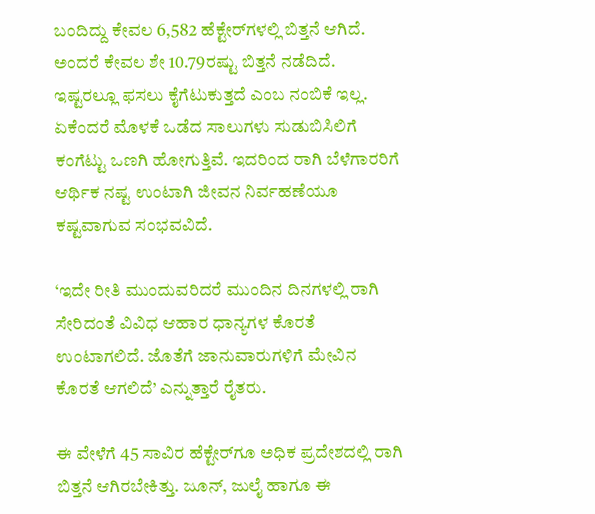ಬಂದಿದ್ದು ಕೇವಲ 6,582 ಹೆಕ್ಟೇರ್‌ಗಳಲ್ಲಿ ಬಿತ್ತನೆ ಆಗಿದೆ. ಅಂದರೆ ಕೇವಲ ಶೇ 10.79ರಷ್ಟು ಬಿತ್ತನೆ ನಡೆದಿದೆ. ಇಷ್ಟರಲ್ಲೂ ಫಸಲು ಕೈಗೆಟುಕುತ್ತದೆ ಎಂಬ ನಂಬಿಕೆ ಇಲ್ಲ. ಏಕೆಂದರೆ ಮೊಳಕೆ ಒಡೆದ ಸಾಲುಗಳು ಸುಡುಬಿಸಿಲಿಗೆ ಕಂಗೆಟ್ಟು ಒಣಗಿ ಹೋಗುತ್ತಿವೆ. ಇದರಿಂದ ರಾಗಿ ಬೆಳೆಗಾರರಿಗೆ ಆರ್ಥಿಕ ನಷ್ಟ ಉಂಟಾಗಿ ಜೀವನ ನಿರ್ವಹಣೆಯೂ ಕಷ್ಟವಾಗುವ ಸಂಭವವಿದೆ.

‘ಇದೇ ರೀತಿ ಮುಂದುವರಿದರೆ ಮುಂದಿನ ದಿನಗಳಲ್ಲಿ ರಾಗಿ ಸೇರಿದಂತೆ ವಿವಿಧ ಆಹಾರ ‌ಧಾನ್ಯಗಳ ಕೊರತೆ ಉಂಟಾಗಲಿದೆ. ಜೊತೆಗೆ ಜಾನುವಾರುಗಳಿಗೆ ಮೇವಿನ ಕೊರತೆ ಆಗಲಿದೆ’ ಎನ್ನುತ್ತಾರೆ ರೈತರು.

ಈ ವೇಳೆಗೆ 45 ಸಾವಿರ ಹೆಕ್ಟೇರ್‌ಗೂ ಅಧಿಕ ಪ್ರದೇಶದಲ್ಲಿ ರಾಗಿ ಬಿತ್ತನೆ ಆಗಿರಬೇಕಿತ್ತು. ಜೂನ್‌, ಜುಲೈ ಹಾಗೂ ಈ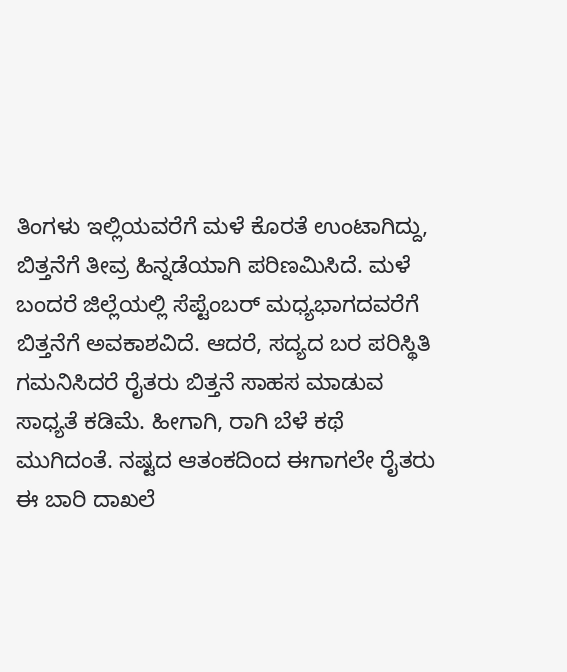ತಿಂಗಳು ಇಲ್ಲಿಯವರೆಗೆ ಮಳೆ ಕೊರತೆ ಉಂಟಾಗಿದ್ದು, ಬಿತ್ತನೆಗೆ ತೀವ್ರ ಹಿನ್ನಡೆಯಾಗಿ ಪರಿಣಮಿಸಿದೆ. ಮಳೆ ಬಂದರೆ ಜಿಲ್ಲೆಯಲ್ಲಿ ಸೆಪ್ಟೆಂಬರ್‌ ಮಧ್ಯಭಾಗದವರೆಗೆ ಬಿತ್ತನೆಗೆ ಅವಕಾಶವಿದೆ. ಆದರೆ, ಸದ್ಯದ ಬರ ಪರಿಸ್ಥಿತಿ ಗಮನಿಸಿದರೆ ರೈತರು ಬಿತ್ತನೆ ಸಾಹಸ ಮಾಡುವ ಸಾಧ್ಯತೆ ಕಡಿಮೆ. ಹೀಗಾಗಿ, ರಾಗಿ ಬೆಳೆ ಕಥೆ ಮುಗಿದಂತೆ. ನಷ್ಟದ ಆತಂಕದಿಂದ ಈಗಾಗಲೇ ರೈತರು ಈ ಬಾರಿ ದಾಖಲೆ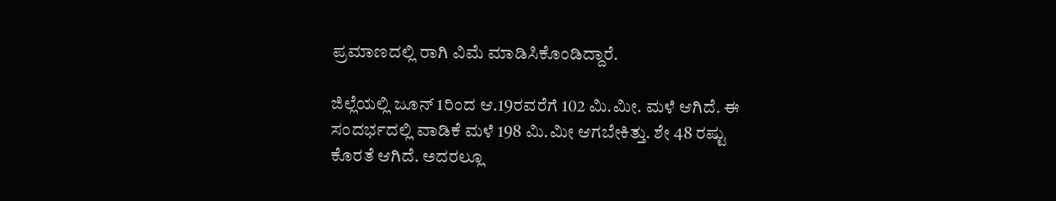ಪ್ರಮಾಣದಲ್ಲಿ ರಾಗಿ ವಿಮೆ ಮಾಡಿಸಿಕೊಂಡಿದ್ದಾರೆ.

ಜಿಲ್ಲೆಯಲ್ಲಿ ಜೂನ್‌ 1ರಿಂದ ಆ.19ರವರೆಗೆ 102 ಮಿ.ಮೀ. ಮಳೆ ಆಗಿದೆ. ಈ ಸಂದರ್ಭದಲ್ಲಿ ವಾಡಿಕೆ ಮಳೆ 198 ಮಿ.ಮೀ ಆಗಬೇಕಿತ್ತು. ಶೇ 48 ರಷ್ಟು ಕೊರತೆ ಆಗಿದೆ. ಅದರಲ್ಲೂ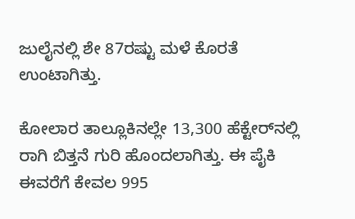ಜುಲೈನಲ್ಲಿ ಶೇ 87ರಷ್ಟು ಮಳೆ ಕೊರತೆ ಉಂಟಾಗಿತ್ತು.

ಕೋಲಾರ ತಾಲ್ಲೂಕಿನಲ್ಲೇ 13,300 ಹೆಕ್ಟೇರ್‌ನಲ್ಲಿ ರಾಗಿ ಬಿತ್ತನೆ ಗುರಿ ಹೊಂದಲಾಗಿತ್ತು. ಈ ಪೈಕಿ ಈವರೆಗೆ ಕೇವಲ 995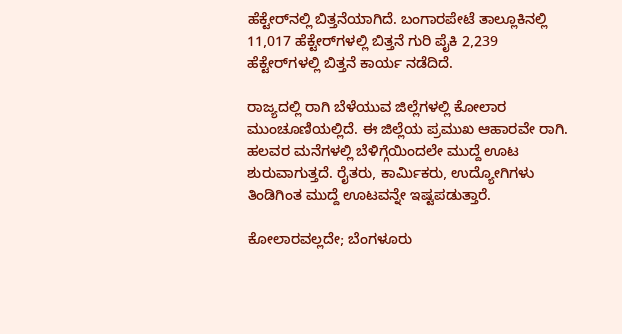ಹೆಕ್ಟೇರ್‌ನಲ್ಲಿ ಬಿತ್ತನೆಯಾಗಿದೆ. ಬಂಗಾರಪೇಟೆ ತಾಲ್ಲೂಕಿನಲ್ಲಿ 11,017 ಹೆಕ್ಟೇರ್‌ಗಳಲ್ಲಿ ಬಿತ್ತನೆ ಗುರಿ ಪೈಕಿ 2,239 ಹೆಕ್ಟೇರ್‌ಗಳಲ್ಲಿ ಬಿತ್ತನೆ ಕಾರ್ಯ ನಡೆದಿದೆ.

ರಾಜ್ಯದಲ್ಲಿ ರಾಗಿ ಬೆಳೆಯುವ ಜಿಲ್ಲೆಗಳಲ್ಲಿ ಕೋಲಾರ ಮುಂಚೂಣಿಯಲ್ಲಿದೆ. ಈ ಜಿಲ್ಲೆಯ ಪ್ರಮುಖ ಆಹಾರವೇ ರಾಗಿ. ಹಲವರ ಮನೆಗಳಲ್ಲಿ ಬೆಳಿಗ್ಗೆಯಿಂದಲೇ ಮುದ್ದೆ ಊಟ ಶುರುವಾಗುತ್ತದೆ. ರೈತರು, ಕಾರ್ಮಿಕರು, ಉದ್ಯೋಗಿಗಳು ತಿಂಡಿಗಿಂತ ಮುದ್ದೆ ಊಟವನ್ನೇ ಇಷ್ಟಪಡುತ್ತಾರೆ.

ಕೋಲಾರವಲ್ಲದೇ; ಬೆಂಗಳೂರು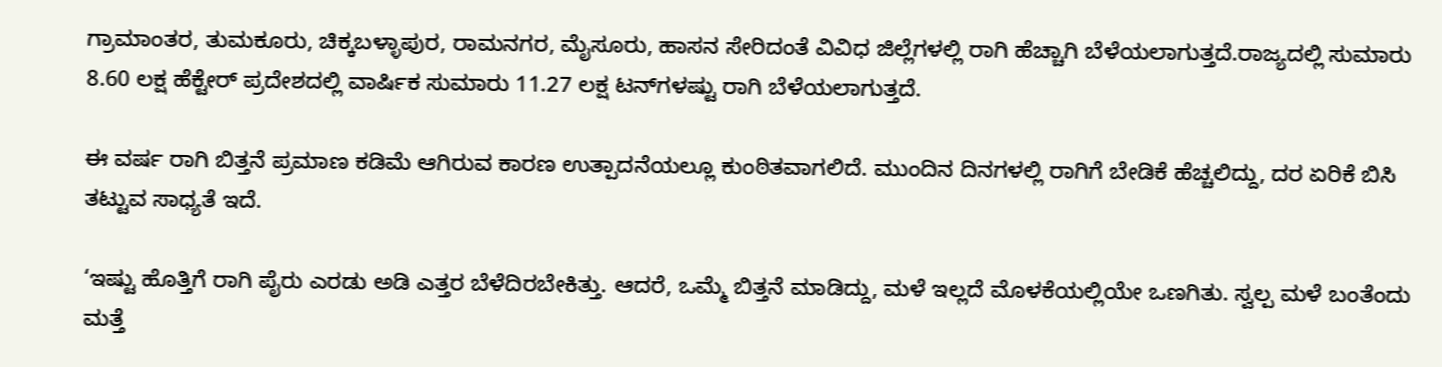ಗ್ರಾಮಾಂತರ, ತುಮಕೂರು, ಚಿಕ್ಕಬಳ್ಳಾಪುರ, ರಾಮನಗರ, ಮೈಸೂರು, ಹಾಸನ ಸೇರಿದಂತೆ ವಿವಿಧ ಜಿಲ್ಲೆಗಳಲ್ಲಿ ರಾಗಿ ಹೆಚ್ಚಾಗಿ ಬೆಳೆಯಲಾಗುತ್ತದೆ.ರಾಜ್ಯದಲ್ಲಿ ಸುಮಾರು 8.60 ಲಕ್ಷ ಹೆಕ್ಟೇರ್‌ ಪ್ರದೇಶದಲ್ಲಿ ವಾರ್ಷಿಕ ಸುಮಾರು 11.27 ಲಕ್ಷ ಟನ್‌ಗಳಷ್ಟು ರಾಗಿ ಬೆಳೆಯಲಾಗುತ್ತದೆ.

ಈ ವರ್ಷ ರಾಗಿ ಬಿತ್ತನೆ ಪ್ರಮಾಣ ಕಡಿಮೆ ಆಗಿರುವ ಕಾರಣ ಉತ್ಪಾದನೆಯಲ್ಲೂ ಕುಂಠಿತವಾಗಲಿದೆ. ಮುಂದಿನ ದಿನಗಳಲ್ಲಿ ರಾಗಿಗೆ ಬೇಡಿಕೆ ಹೆಚ್ಚಲಿದ್ದು, ದರ ಏರಿಕೆ ಬಿಸಿ ತಟ್ಟುವ ಸಾಧ್ಯತೆ ಇದೆ.

‘ಇಷ್ಟು ಹೊತ್ತಿಗೆ ರಾಗಿ ಪೈರು ಎರಡು ಅಡಿ ಎತ್ತರ ಬೆಳೆದಿರಬೇಕಿತ್ತು. ಆದರೆ, ಒಮ್ಮೆ ಬಿತ್ತನೆ ಮಾಡಿದ್ದು, ಮಳೆ ಇಲ್ಲದೆ ಮೊಳಕೆಯಲ್ಲಿಯೇ ಒಣಗಿತು. ಸ್ವಲ್ಪ ಮಳೆ ಬಂತೆಂದು ಮತ್ತೆ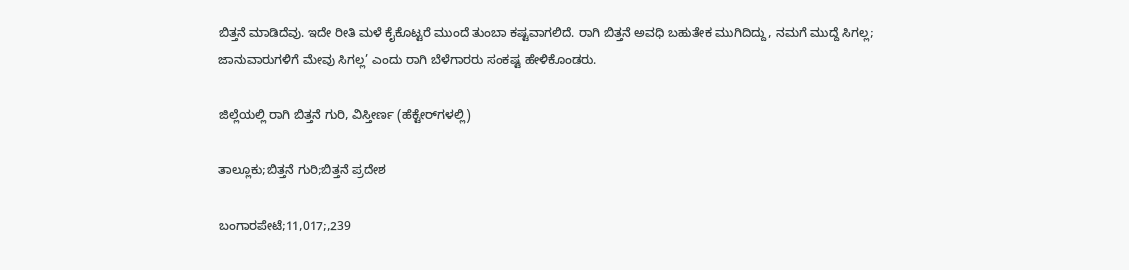ಬಿತ್ತನೆ ಮಾಡಿದೆವು. ಇದೇ ರೀತಿ ಮಳೆ ಕೈಕೊಟ್ಟರೆ ಮುಂದೆ ತುಂಬಾ ಕಷ್ಟವಾಗಲಿದೆ. ರಾಗಿ ಬಿತ್ತನೆ ಅವಧಿ ಬಹುತೇಕ ಮುಗಿದಿದ್ದು, ನಮಗೆ ಮುದ್ದೆ ಸಿಗಲ್ಲ; ಜಾನುವಾರುಗಳಿಗೆ ಮೇವು ಸಿಗಲ್ಲ’ ಎಂದು ರಾಗಿ ಬೆಳೆಗಾರರು ಸಂಕಷ್ಟ ಹೇಳಿಕೊಂಡರು.

ಜಿಲ್ಲೆಯಲ್ಲಿ ರಾಗಿ ಬಿತ್ತನೆ ಗುರಿ, ವಿಸ್ತೀರ್ಣ (ಹೆಕ್ಟೇರ್‌ಗಳಲ್ಲಿ)

ತಾಲ್ಲೂಕು;ಬಿತ್ತನೆ ಗುರಿ;ಬಿತ್ತನೆ ಪ್ರದೇಶ

ಬಂಗಾರಪೇಟೆ;11,017;,239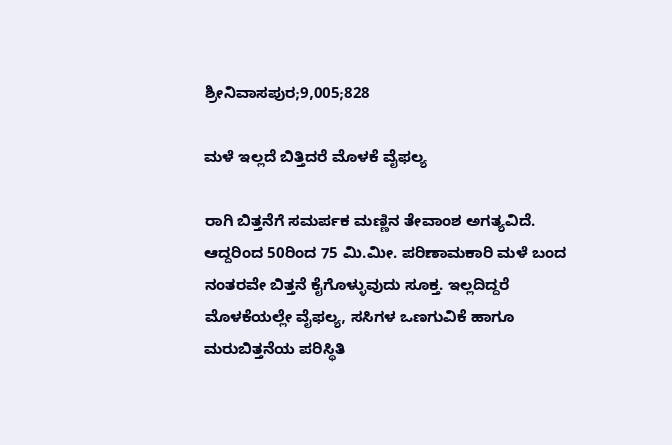ಶ್ರೀನಿವಾಸಪುರ;9,005;828

ಮಳೆ ಇಲ್ಲದೆ ಬಿತ್ತಿದರೆ ಮೊಳಕೆ ವೈಫಲ್ಯ

ರಾಗಿ ಬಿತ್ತನೆಗೆ ಸಮರ್ಪಕ ಮಣ್ಣಿನ ತೇವಾಂಶ ಅಗತ್ಯವಿದೆ. ಆದ್ದರಿಂದ 50ರಿಂದ 75 ಮಿ.ಮೀ. ಪರಿಣಾಮಕಾರಿ ಮಳೆ ಬಂದ ನಂತರವೇ ಬಿತ್ತನೆ ಕೈಗೊಳ್ಳುವುದು ಸೂಕ್ತ. ಇಲ್ಲದಿದ್ದರೆ ಮೊಳಕೆಯಲ್ಲೇ ವೈಫಲ್ಯ, ಸಸಿಗಳ ಒಣಗುವಿಕೆ ಹಾಗೂ ಮರುಬಿತ್ತನೆಯ ಪರಿಸ್ಥಿತಿ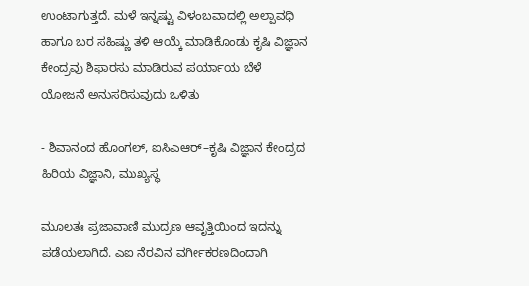ಉಂಟಾಗುತ್ತದೆ. ಮಳೆ ಇನ್ನಷ್ಟು ವಿಳಂಬವಾದಲ್ಲಿ ಅಲ್ಪಾವಧಿ ಹಾಗೂ ಬರ ಸಹಿಷ್ಣು ತಳಿ ಆಯ್ಕೆ ಮಾಡಿಕೊಂಡು ಕೃಷಿ ವಿಜ್ಞಾನ ಕೇಂದ್ರವು ಶಿಫಾರಸು ಮಾಡಿರುವ ಪರ್ಯಾಯ ಬೆಳೆ ಯೋಜನೆ ‌ಅನುಸರಿಸುವುದು ಒಳಿತು

- ಶಿವಾನಂದ ಹೊಂಗಲ್‌, ಐಸಿಎಆರ್–ಕೃಷಿ ವಿಜ್ಞಾನ ಕೇಂದ್ರದ ಹಿರಿಯ ವಿಜ್ಞಾನಿ, ಮುಖ್ಯಸ್ಥ

ಮೂಲತಃ ಪ್ರಜಾವಾಣಿ ಮುದ್ರಣ ಆವೃತ್ತಿಯಿಂದ ಇದನ್ನು ಪಡೆಯಲಾಗಿದೆ. ಎಐ ನೆರವಿನ ವರ್ಗೀಕರಣದಿಂದಾಗಿ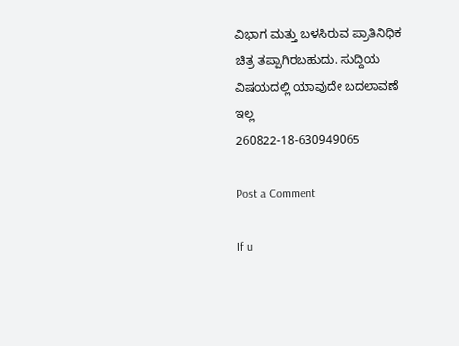ವಿಭಾಗ ಮತ್ತು ಬಳಸಿರುವ ಪ್ರಾತಿನಿಧಿಕ ಚಿತ್ರ ತಪ್ಪಾಗಿರಬಹುದು. ಸುದ್ದಿಯ ವಿಷಯದಲ್ಲಿ ಯಾವುದೇ ಬದಲಾವಣೆ ಇಲ್ಲ
260822-18-630949065

Post a Comment

If u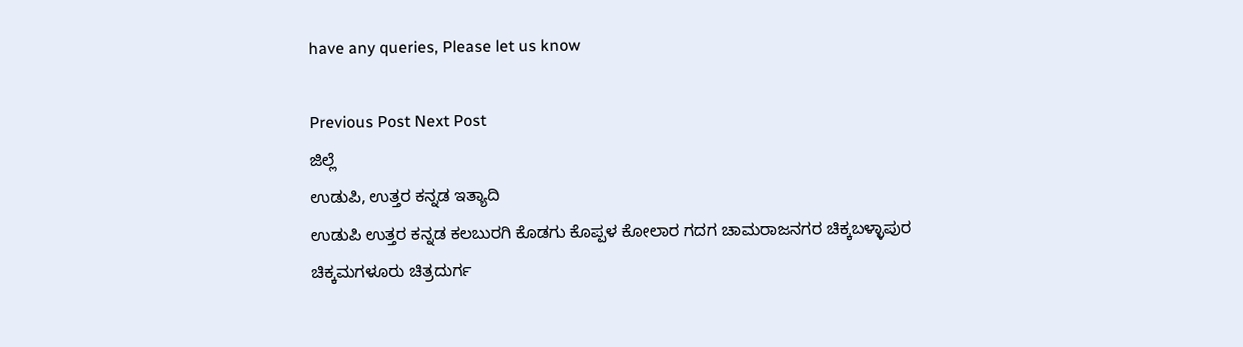have any queries, Please let us know

Previous Post Next Post
ಜಿಲ್ಲೆ
ಉಡುಪಿ, ಉತ್ತರ ಕನ್ನಡ ಇತ್ಯಾದಿ
ಉಡುಪಿ ಉತ್ತರ ಕನ್ನಡ ಕಲಬುರಗಿ ಕೊಡಗು ಕೊಪ್ಪಳ ಕೋಲಾರ ಗದಗ ಚಾಮರಾಜನಗರ ಚಿಕ್ಕಬಳ್ಳಾಪುರ
ಚಿಕ್ಕಮಗಳೂರು ಚಿತ್ರದುರ್ಗ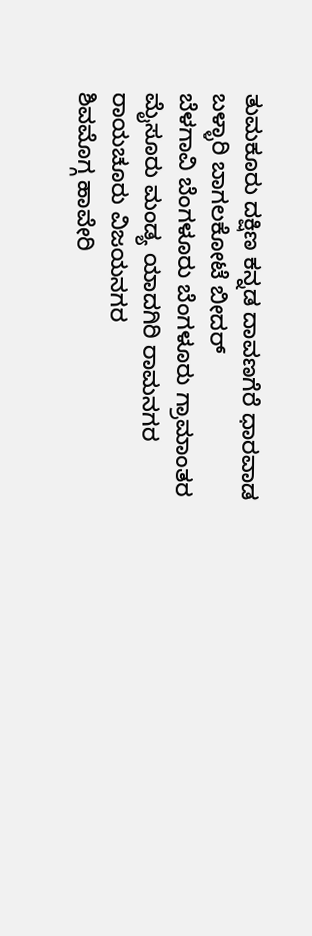ತುಮಕೂರು ದಕ್ಷಿಣ ಕನ್ನಡ ದಾವಣಗೆರೆ ಧಾರವಾಡ ಬಳ್ಳಾರಿ ಬಾಗಲಕೋಟೆ ಬೀದರ್
ಬೆಳಗಾವಿ ಬೆಂಗಳೂರು ಬೆಂಗಳೂರು ಗ್ರಾಮಾಂತರ ಮೈಸೂರು ಮಂಡ್ಯ ಯಾದಗಿರಿ ರಾಮನಗರ ರಾಯಚೂರು ವಿಜಯನಗರ
ಶಿವಮೊಗ್ಗ ಹಾವೇರಿ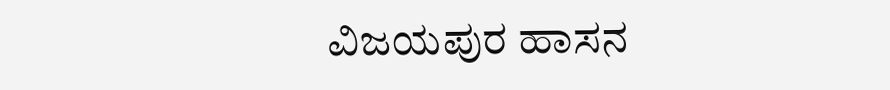ವಿಜಯಪುರ ಹಾಸನ